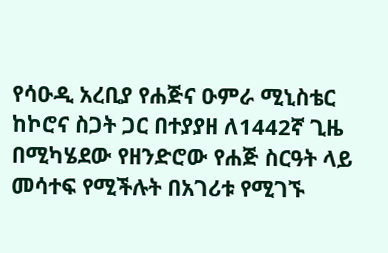የሳዑዲ አረቢያ የሐጅና ዑምራ ሚኒስቴር ከኮሮና ስጋት ጋር በተያያዘ ለ1442ኛ ጊዜ በሚካሄደው የዘንድሮው የሐጅ ስርዓት ላይ መሳተፍ የሚችሉት በአገሪቱ የሚገኙ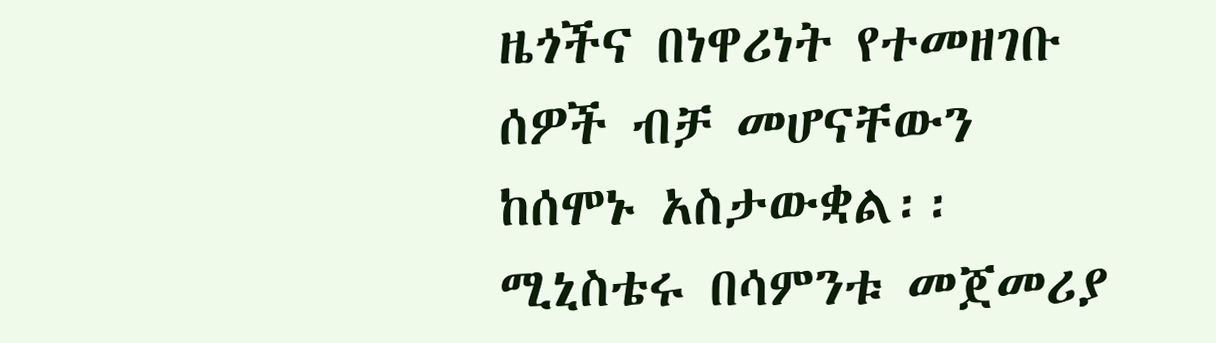ዜጎችና በነዋሪነት የተመዘገቡ ሰዎች ብቻ መሆናቸውን ከሰሞኑ አስታውቋል፡፡
ሚኒስቴሩ በሳምንቱ መጀመሪያ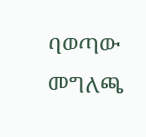ባወጣው መግለጫ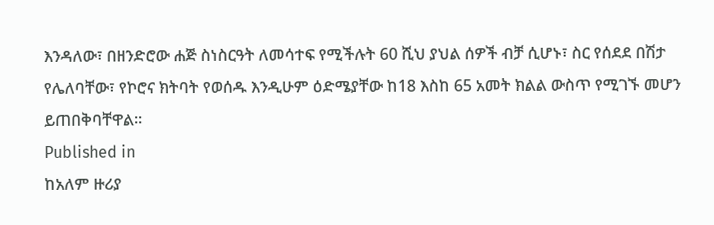እንዳለው፣ በዘንድሮው ሐጅ ስነስርዓት ለመሳተፍ የሚችሉት 60 ሺህ ያህል ሰዎች ብቻ ሲሆኑ፣ ስር የሰደደ በሽታ የሌለባቸው፣ የኮሮና ክትባት የወሰዱ እንዲሁም ዕድሜያቸው ከ18 እስከ 65 አመት ክልል ውስጥ የሚገኙ መሆን ይጠበቅባቸዋል፡፡
Published in
ከአለም ዙሪያ